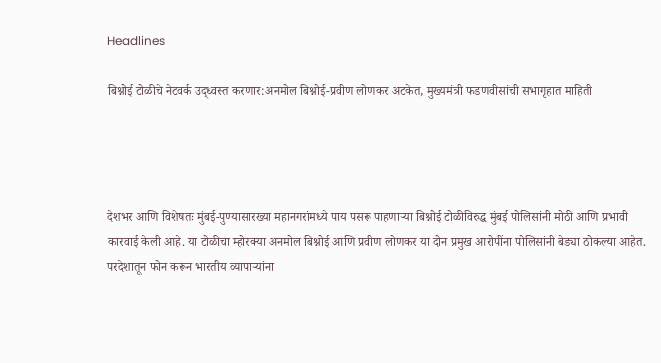Headlines

बिश्नोई टोळीचे नेटवर्क उद्ध्वस्त करणार:अनमोल बिश्नोई-प्रवीण लोणकर अटकेत, मुख्यमंत्री फडणवीसांची सभागृहात माहिती




देशभर आणि विशेषतः मुंबई-पुण्यासारख्या महानगरांमध्ये पाय पसरू पाहणाऱ्या बिश्नोई टोळीविरुद्ध मुंबई पोलिसांनी मोठी आणि प्रभावी कारवाई केली आहे. या टोळीचा म्होरक्या अनमोल बिश्नोई आणि प्रवीण लोणकर या दोन प्रमुख आरोपींना पोलिसांनी बेड्या ठोकल्या आहेत. परदेशातून फोन करून भारतीय व्यापाऱ्यांना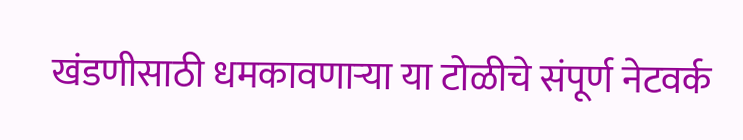खंडणीसाठी धमकावणाऱ्या या टोळीचे संपूर्ण नेटवर्क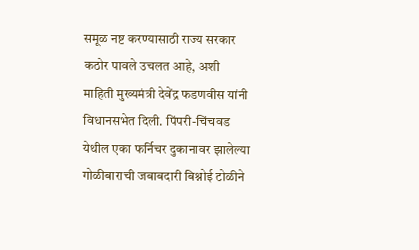समूळ नष्ट करण्यासाठी राज्य सरकार कठोर पावले उचलत आहे, अशी माहिती मुख्यमंत्री देवेंद्र फडणवीस यांनी विधानसभेत दिली. पिंपरी-चिंचवड येथील एका फर्निचर दुकानावर झालेल्या गोळीबाराची जबाबदारी बिश्नोई टोळीने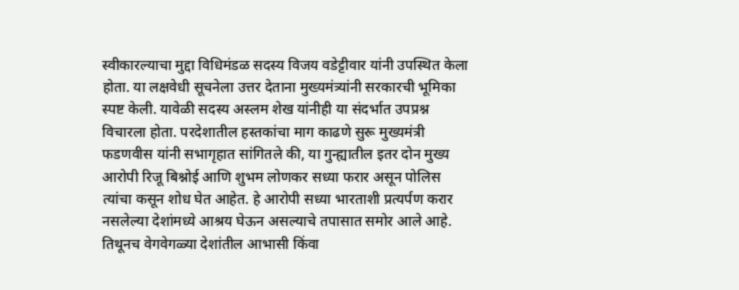स्वीकारल्याचा मुद्दा विधिमंडळ सदस्य विजय वडेट्टीवार यांनी उपस्थित केला होता. या लक्षवेधी सूचनेला उत्तर देताना मुख्यमंत्र्यांनी सरकारची भूमिका स्पष्ट केली. यावेळी सदस्य अस्लम शेख यांनीही या संदर्भात उपप्रश्न विचारला होता. परदेशातील हस्तकांचा माग काढणे सुरू मुख्यमंत्री फडणवीस यांनी सभागृहात सांगितले की, या गुन्ह्यातील इतर दोन मुख्य आरोपी रिजू बिश्नोई आणि शुभम लोणकर सध्या फरार असून पोलिस त्यांचा कसून शोध घेत आहेत. हे आरोपी सध्या भारताशी प्रत्यर्पण करार नसलेल्या देशांमध्ये आश्रय घेऊन असल्याचे तपासात समोर आले आहे. तिथूनच वेगवेगळ्या देशांतील आभासी किंवा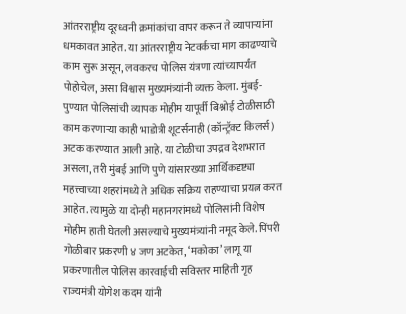आंतरराष्ट्रीय दूरध्वनी क्रमांकांचा वापर करून ते व्यापाऱ्यांना धमकावत आहेत. या आंतरराष्ट्रीय नेटवर्कचा माग काढण्याचे काम सुरू असून, लवकरच पोलिस यंत्रणा त्यांच्यापर्यंत पोहोचेल, असा विश्वास मुख्यमंत्र्यांनी व्यक्त केला. मुंबई-पुण्यात पोलिसांची व्यापक मोहीम यापूर्वी बिश्नोई टोळीसाठी काम करणाऱ्या काही भाडोत्री शूटर्सनाही (कॉन्ट्रॅक्ट किलर्स) अटक करण्यात आली आहे. या टोळीचा उपद्रव देशभरात असला, तरी मुंबई आणि पुणे यांसारख्या आर्थिकदृष्ट्या महत्त्वाच्या शहरांमध्ये ते अधिक सक्रिय राहण्याचा प्रयत्न करत आहेत. त्यामुळे या दोन्ही महानगरांमध्ये पोलिसांनी विशेष मोहीम हाती घेतली असल्याचे मुख्यमंत्र्यांनी नमूद केले. पिंपरी गोळीबार प्रकरणी ४ जण अटकेत, ‘मकोका’ लागू या प्रकरणातील पोलिस कारवाईची सविस्तर माहिती गृह राज्यमंत्री योगेश कदम यांनी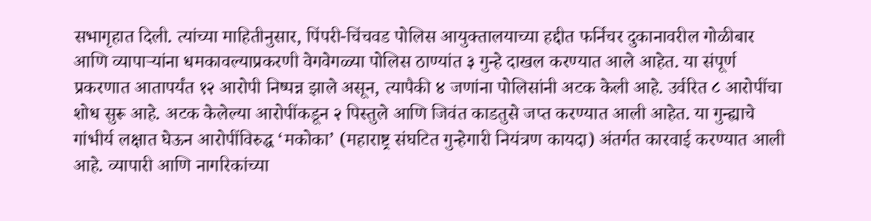सभागृहात दिली. त्यांच्या माहितीनुसार, पिंपरी-चिंचवड पोलिस आयुक्तालयाच्या हद्दीत फर्निचर दुकानावरील गोळीबार आणि व्यापाऱ्यांना धमकावल्याप्रकरणी वेगवेगळ्या पोलिस ठाण्यांत ३ गुन्हे दाखल करण्यात आले आहेत. या संपूर्ण प्रकरणात आतापर्यंत १२ आरोपी निष्पन्न झाले असून, त्यापैकी ४ जणांना पोलिसांनी अटक केली आहे. उर्वरित ८ आरोपींचा शोध सुरू आहे. अटक केलेल्या आरोपींकडून २ पिस्तुले आणि जिवंत काडतुसे जप्त करण्यात आली आहेत. या गुन्ह्याचे गांभीर्य लक्षात घेऊन आरोपींविरुद्ध ‘मकोका’ (महाराष्ट्र संघटित गुन्हेगारी नियंत्रण कायदा) अंतर्गत कारवाई करण्यात आली आहे. व्यापारी आणि नागरिकांच्या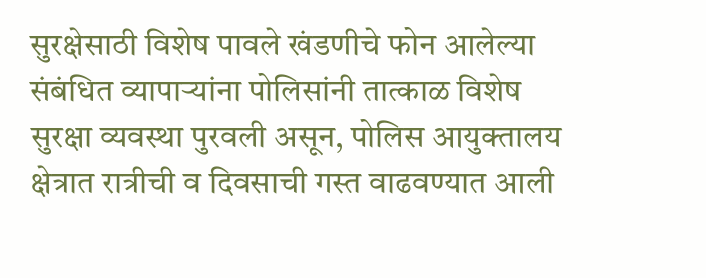सुरक्षेसाठी विशेष पावले खंडणीचे फोन आलेल्या संबंधित व्यापाऱ्यांना पोलिसांनी तात्काळ विशेष सुरक्षा व्यवस्था पुरवली असून, पोलिस आयुक्तालय क्षेत्रात रात्रीची व दिवसाची गस्त वाढवण्यात आली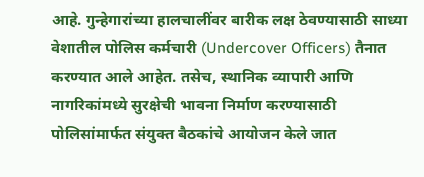आहे. गुन्हेगारांच्या हालचालींवर बारीक लक्ष ठेवण्यासाठी साध्या वेशातील पोलिस कर्मचारी (Undercover Officers) तैनात करण्यात आले आहेत. तसेच, स्थानिक व्यापारी आणि नागरिकांमध्ये सुरक्षेची भावना निर्माण करण्यासाठी पोलिसांमार्फत संयुक्त बैठकांचे आयोजन केले जात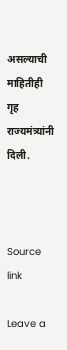असल्याची माहितीही गृह राज्यमंत्र्यांनी दिली.



Source link

Leave a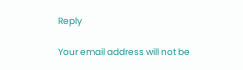Reply

Your email address will not be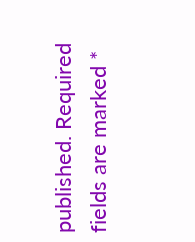published. Required fields are marked *